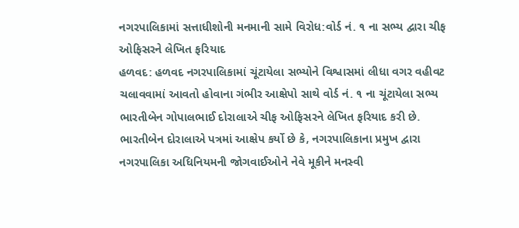નગરપાલિકામાં સત્તાધીશોની મનમાની સામે વિરોધ:વોર્ડ નં. ૧ ના સભ્ય દ્વારા ચીફ ઓફિસરને લેખિત ફરિયાદ
હળવદ: હળવદ નગરપાલિકામાં ચૂંટાયેલા સભ્યોને વિશ્વાસમાં લીધા વગર વહીવટ ચલાવવામાં આવતો હોવાના ગંભીર આક્ષેપો સાથે વોર્ડ નં. ૧ ના ચૂંટાયેલા સભ્ય ભારતીબેન ગોપાલભાઈ દોરાલાએ ચીફ ઓફિસરને લેખિત ફરિયાદ કરી છે.
ભારતીબેન દોરાલાએ પત્રમાં આક્ષેપ કર્યો છે કે, નગરપાલિકાના પ્રમુખ દ્વારા નગરપાલિકા અધિનિયમની જોગવાઈઓને નેવે મૂકીને મનસ્વી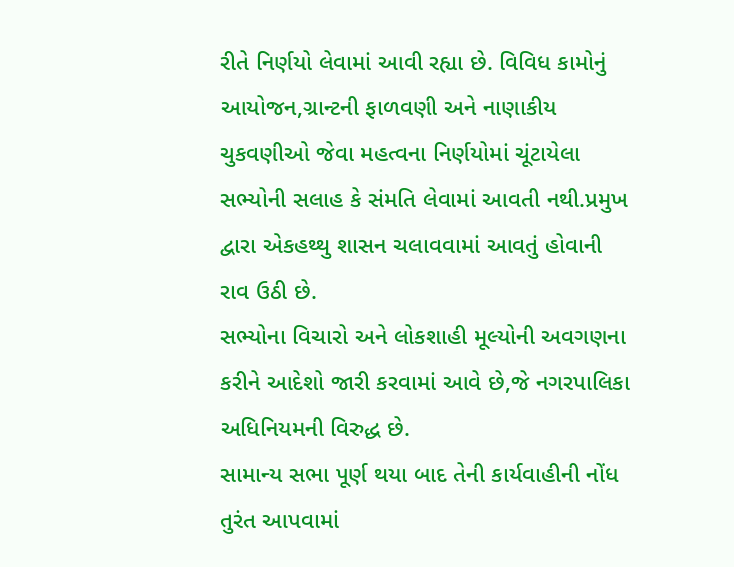રીતે નિર્ણયો લેવામાં આવી રહ્યા છે. વિવિધ કામોનું આયોજન,ગ્રાન્ટની ફાળવણી અને નાણાકીય ચુકવણીઓ જેવા મહત્વના નિર્ણયોમાં ચૂંટાયેલા સભ્યોની સલાહ કે સંમતિ લેવામાં આવતી નથી.પ્રમુખ દ્વારા એકહથ્થુ શાસન ચલાવવામાં આવતું હોવાની રાવ ઉઠી છે.
સભ્યોના વિચારો અને લોકશાહી મૂલ્યોની અવગણના કરીને આદેશો જારી કરવામાં આવે છે,જે નગરપાલિકા અધિનિયમની વિરુદ્ધ છે.
સામાન્ય સભા પૂર્ણ થયા બાદ તેની કાર્યવાહીની નોંધ તુરંત આપવામાં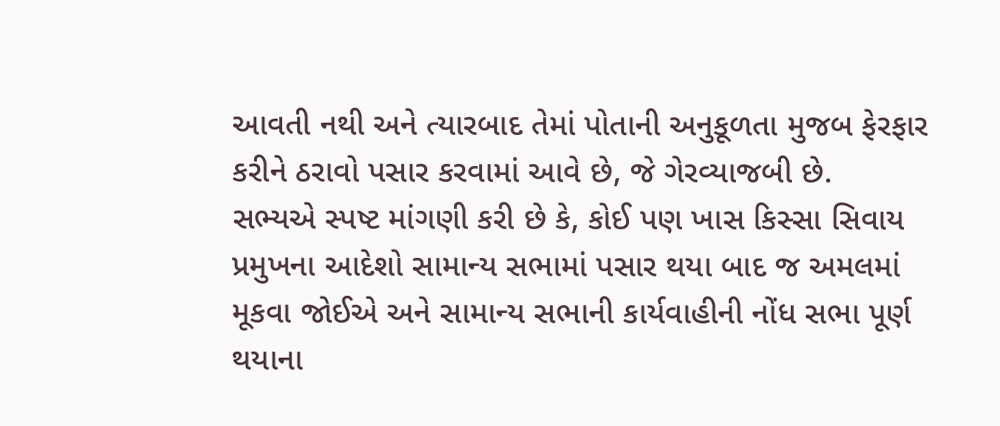આવતી નથી અને ત્યારબાદ તેમાં પોતાની અનુકૂળતા મુજબ ફેરફાર કરીને ઠરાવો પસાર કરવામાં આવે છે, જે ગેરવ્યાજબી છે.
સભ્યએ સ્પષ્ટ માંગણી કરી છે કે, કોઈ પણ ખાસ કિસ્સા સિવાય પ્રમુખના આદેશો સામાન્ય સભામાં પસાર થયા બાદ જ અમલમાં મૂકવા જોઈએ અને સામાન્ય સભાની કાર્યવાહીની નોંધ સભા પૂર્ણ થયાના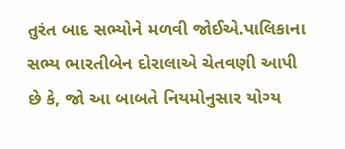તુરંત બાદ સભ્યોને મળવી જોઈએ.પાલિકાના સભ્ય ભારતીબેન દોરાલાએ ચેતવણી આપી છે કે, જો આ બાબતે નિયમોનુસાર યોગ્ય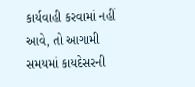કાર્યવાહી કરવામાં નહીં આવે, તો આગામી સમયમાં કાયદેસરની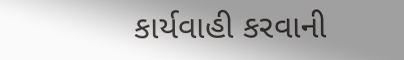કાર્યવાહી કરવાની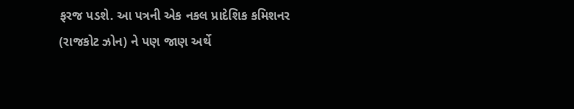ફરજ પડશે. આ પત્રની એક નકલ પ્રાદેશિક કમિશનર (રાજકોટ ઝોન) ને પણ જાણ અર્થે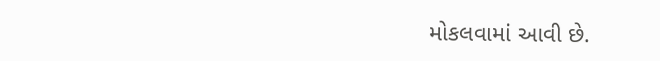મોકલવામાં આવી છે.